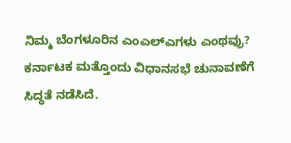ನಿಮ್ಮ ಬೆಂಗಳೂರಿನ ಎಂಎಲ್ಎಗಳು ಎಂಥವ್ರು?
ಕರ್ನಾಟಕ ಮತ್ತೊಂದು ವಿಧಾನಸಭೆ ಚುನಾವಣೆಗೆ ಸಿದ್ಧತೆ ನಡೆಸಿದೆ.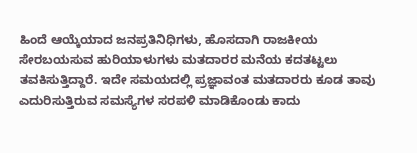ಹಿಂದೆ ಆಯ್ಕೆಯಾದ ಜನಪ್ರತಿನಿಧಿಗಳು, ಹೊಸದಾಗಿ ರಾಜಕೀಯ ಸೇರಬಯಸುವ ಹುರಿಯಾಳುಗಳು ಮತದಾರರ ಮನೆಯ ಕದತಟ್ಟಲು ತವಕಿಸುತ್ತಿದ್ದಾರೆ. ಇದೇ ಸಮಯದಲ್ಲಿ ಪ್ರಜ್ಞಾವಂತ ಮತದಾರರು ಕೂಡ ತಾವು ಎದುರಿಸುತ್ತಿರುವ ಸಮಸ್ಯೆಗಳ ಸರಪಳಿ ಮಾಡಿಕೊಂಡು ಕಾದು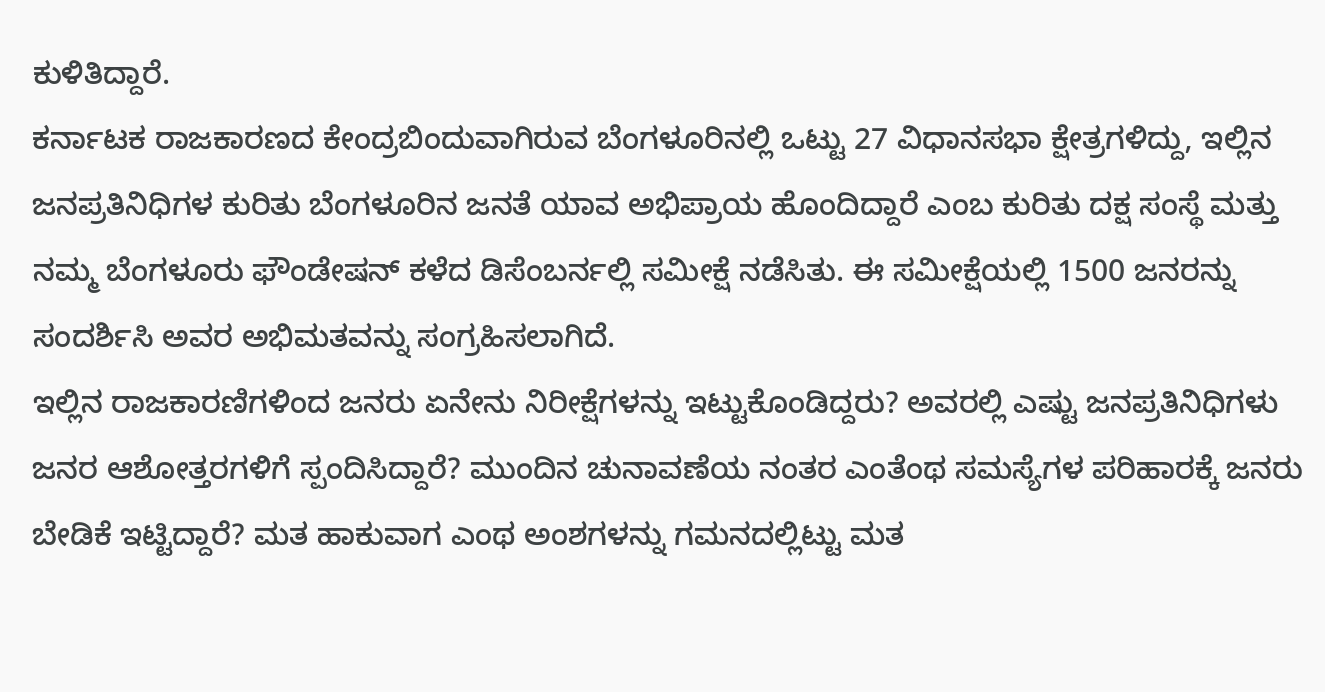ಕುಳಿತಿದ್ದಾರೆ.
ಕರ್ನಾಟಕ ರಾಜಕಾರಣದ ಕೇಂದ್ರಬಿಂದುವಾಗಿರುವ ಬೆಂಗಳೂರಿನಲ್ಲಿ ಒಟ್ಟು 27 ವಿಧಾನಸಭಾ ಕ್ಷೇತ್ರಗಳಿದ್ದು, ಇಲ್ಲಿನ ಜನಪ್ರತಿನಿಧಿಗಳ ಕುರಿತು ಬೆಂಗಳೂರಿನ ಜನತೆ ಯಾವ ಅಭಿಪ್ರಾಯ ಹೊಂದಿದ್ದಾರೆ ಎಂಬ ಕುರಿತು ದಕ್ಷ ಸಂಸ್ಥೆ ಮತ್ತು ನಮ್ಮ ಬೆಂಗಳೂರು ಫೌಂಡೇಷನ್ ಕಳೆದ ಡಿಸೆಂಬರ್ನಲ್ಲಿ ಸಮೀಕ್ಷೆ ನಡೆಸಿತು. ಈ ಸಮೀಕ್ಷೆಯಲ್ಲಿ 1500 ಜನರನ್ನು ಸಂದರ್ಶಿಸಿ ಅವರ ಅಭಿಮತವನ್ನು ಸಂಗ್ರಹಿಸಲಾಗಿದೆ.
ಇಲ್ಲಿನ ರಾಜಕಾರಣಿಗಳಿಂದ ಜನರು ಏನೇನು ನಿರೀಕ್ಷೆಗಳನ್ನು ಇಟ್ಟುಕೊಂಡಿದ್ದರು? ಅವರಲ್ಲಿ ಎಷ್ಟು ಜನಪ್ರತಿನಿಧಿಗಳು ಜನರ ಆಶೋತ್ತರಗಳಿಗೆ ಸ್ಪಂದಿಸಿದ್ದಾರೆ? ಮುಂದಿನ ಚುನಾವಣೆಯ ನಂತರ ಎಂತೆಂಥ ಸಮಸ್ಯೆಗಳ ಪರಿಹಾರಕ್ಕೆ ಜನರು ಬೇಡಿಕೆ ಇಟ್ಟಿದ್ದಾರೆ? ಮತ ಹಾಕುವಾಗ ಎಂಥ ಅಂಶಗಳನ್ನು ಗಮನದಲ್ಲಿಟ್ಟು ಮತ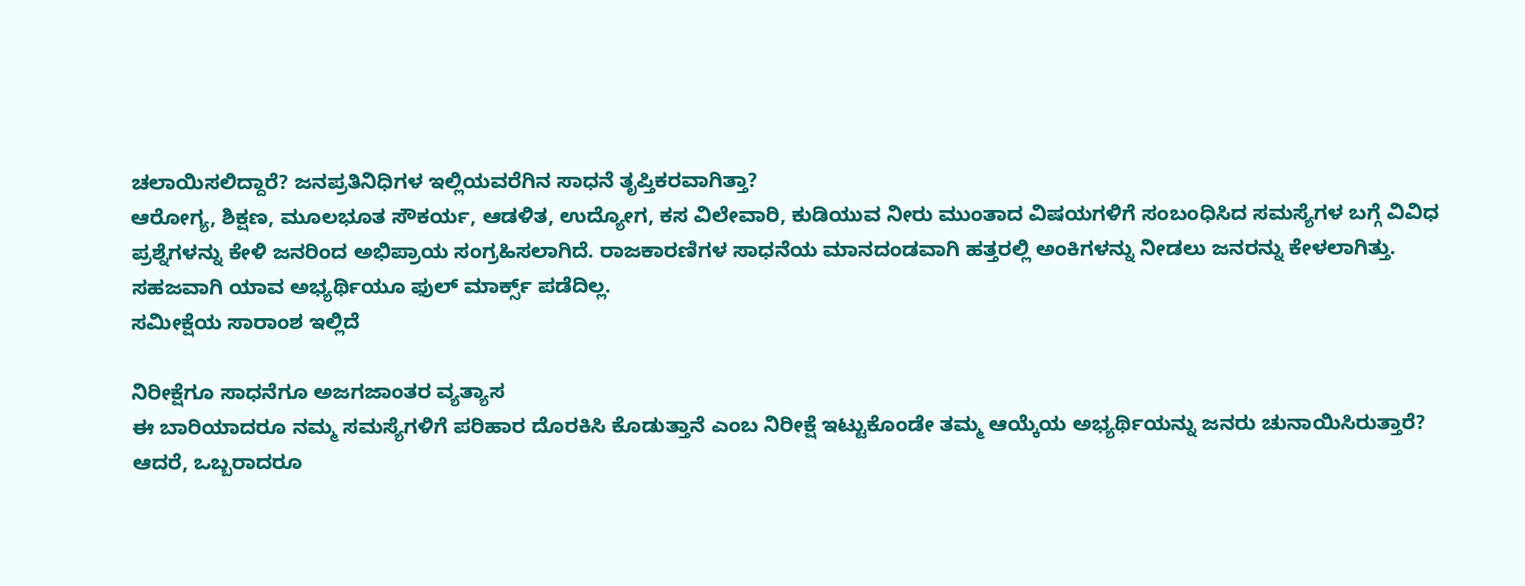ಚಲಾಯಿಸಲಿದ್ದಾರೆ? ಜನಪ್ರತಿನಿಧಿಗಳ ಇಲ್ಲಿಯವರೆಗಿನ ಸಾಧನೆ ತೃಪ್ತಿಕರವಾಗಿತ್ತಾ?
ಆರೋಗ್ಯ, ಶಿಕ್ಷಣ, ಮೂಲಭೂತ ಸೌಕರ್ಯ, ಆಡಳಿತ, ಉದ್ಯೋಗ, ಕಸ ವಿಲೇವಾರಿ, ಕುಡಿಯುವ ನೀರು ಮುಂತಾದ ವಿಷಯಗಳಿಗೆ ಸಂಬಂಧಿಸಿದ ಸಮಸ್ಯೆಗಳ ಬಗ್ಗೆ ವಿವಿಧ ಪ್ರಶ್ನೆಗಳನ್ನು ಕೇಳಿ ಜನರಿಂದ ಅಭಿಪ್ರಾಯ ಸಂಗ್ರಹಿಸಲಾಗಿದೆ. ರಾಜಕಾರಣಿಗಳ ಸಾಧನೆಯ ಮಾನದಂಡವಾಗಿ ಹತ್ತರಲ್ಲಿ ಅಂಕಿಗಳನ್ನು ನೀಡಲು ಜನರನ್ನು ಕೇಳಲಾಗಿತ್ತು. ಸಹಜವಾಗಿ ಯಾವ ಅಭ್ಯರ್ಥಿಯೂ ಫುಲ್ ಮಾರ್ಕ್ಸ್ ಪಡೆದಿಲ್ಲ.
ಸಮೀಕ್ಷೆಯ ಸಾರಾಂಶ ಇಲ್ಲಿದೆ

ನಿರೀಕ್ಷೆಗೂ ಸಾಧನೆಗೂ ಅಜಗಜಾಂತರ ವ್ಯತ್ಯಾಸ
ಈ ಬಾರಿಯಾದರೂ ನಮ್ಮ ಸಮಸ್ಯೆಗಳಿಗೆ ಪರಿಹಾರ ದೊರಕಿಸಿ ಕೊಡುತ್ತಾನೆ ಎಂಬ ನಿರೀಕ್ಷೆ ಇಟ್ಟುಕೊಂಡೇ ತಮ್ಮ ಆಯ್ಕೆಯ ಅಭ್ಯರ್ಥಿಯನ್ನು ಜನರು ಚುನಾಯಿಸಿರುತ್ತಾರೆ? ಆದರೆ, ಒಬ್ಬರಾದರೂ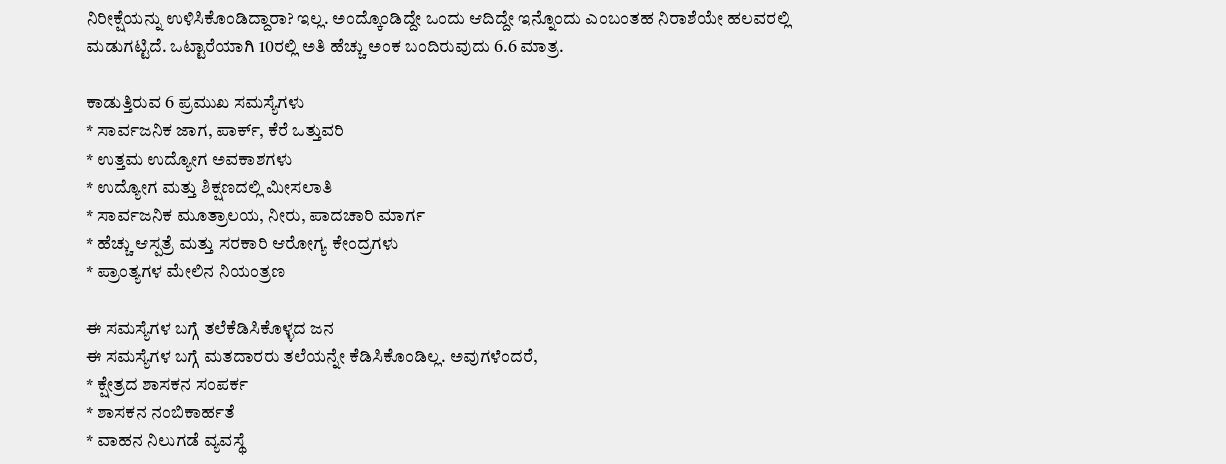ನಿರೀಕ್ಷೆಯನ್ನು ಉಳಿಸಿಕೊಂಡಿದ್ದಾರಾ? ಇಲ್ಲ. ಅಂದ್ಕೊಂಡಿದ್ದೇ ಒಂದು ಆದಿದ್ದೇ ಇನ್ನೊಂದು ಎಂಬಂತಹ ನಿರಾಶೆಯೇ ಹಲವರಲ್ಲಿ ಮಡುಗಟ್ಟಿದೆ. ಒಟ್ಟಾರೆಯಾಗಿ 10ರಲ್ಲಿ ಅತಿ ಹೆಚ್ಚು ಅಂಕ ಬಂದಿರುವುದು 6.6 ಮಾತ್ರ.

ಕಾಡುತ್ತಿರುವ 6 ಪ್ರಮುಖ ಸಮಸ್ಯೆಗಳು
* ಸಾರ್ವಜನಿಕ ಜಾಗ, ಪಾರ್ಕ್, ಕೆರೆ ಒತ್ತುವರಿ
* ಉತ್ತಮ ಉದ್ಯೋಗ ಅವಕಾಶಗಳು
* ಉದ್ಯೋಗ ಮತ್ತು ಶಿಕ್ಷಣದಲ್ಲಿ ಮೀಸಲಾತಿ
* ಸಾರ್ವಜನಿಕ ಮೂತ್ರಾಲಯ, ನೀರು, ಪಾದಚಾರಿ ಮಾರ್ಗ
* ಹೆಚ್ಚು ಆಸ್ಪತ್ರೆ ಮತ್ತು ಸರಕಾರಿ ಆರೋಗ್ಯ ಕೇಂದ್ರಗಳು
* ಪ್ರಾಂತ್ಯಗಳ ಮೇಲಿನ ನಿಯಂತ್ರಣ

ಈ ಸಮಸ್ಯೆಗಳ ಬಗ್ಗೆ ತಲೆಕೆಡಿಸಿಕೊಳ್ಳದ ಜನ
ಈ ಸಮಸ್ಯೆಗಳ ಬಗ್ಗೆ ಮತದಾರರು ತಲೆಯನ್ನೇ ಕೆಡಿಸಿಕೊಂಡಿಲ್ಲ. ಅವುಗಳೆಂದರೆ,
* ಕ್ಷೇತ್ರದ ಶಾಸಕನ ಸಂಪರ್ಕ
* ಶಾಸಕನ ನಂಬಿಕಾರ್ಹತೆ
* ವಾಹನ ನಿಲುಗಡೆ ವ್ಯವಸ್ಥೆ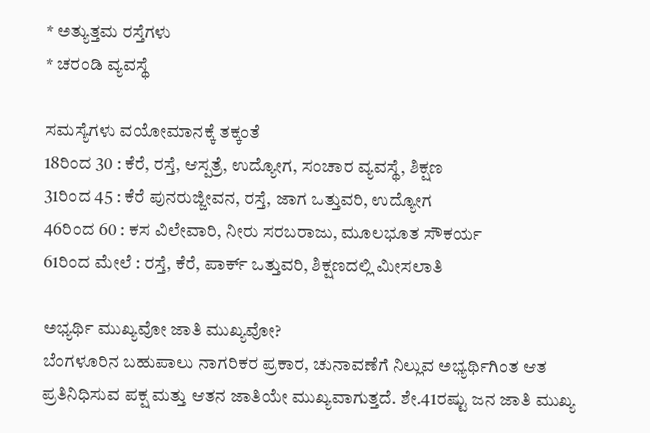* ಅತ್ಯುತ್ತಮ ರಸ್ತೆಗಳು
* ಚರಂಡಿ ವ್ಯವಸ್ಥೆ

ಸಮಸ್ಯೆಗಳು ವಯೋಮಾನಕ್ಕೆ ತಕ್ಕಂತೆ
18ರಿಂದ 30 : ಕೆರೆ, ರಸ್ತೆ, ಆಸ್ಪತ್ರೆ, ಉದ್ಯೋಗ, ಸಂಚಾರ ವ್ಯವಸ್ಥೆ, ಶಿಕ್ಷಣ
31ರಿಂದ 45 : ಕೆರೆ ಪುನರುಜ್ಜೀವನ, ರಸ್ತೆ, ಜಾಗ ಒತ್ತುವರಿ, ಉದ್ಯೋಗ
46ರಿಂದ 60 : ಕಸ ವಿಲೇವಾರಿ, ನೀರು ಸರಬರಾಜು, ಮೂಲಭೂತ ಸೌಕರ್ಯ
61ರಿಂದ ಮೇಲೆ : ರಸ್ತೆ, ಕೆರೆ, ಪಾರ್ಕ್ ಒತ್ತುವರಿ, ಶಿಕ್ಷಣದಲ್ಲಿ ಮೀಸಲಾತಿ

ಅಭ್ಯರ್ಥಿ ಮುಖ್ಯವೋ ಜಾತಿ ಮುಖ್ಯವೋ?
ಬೆಂಗಳೂರಿನ ಬಹುಪಾಲು ನಾಗರಿಕರ ಪ್ರಕಾರ, ಚುನಾವಣೆಗೆ ನಿಲ್ಲುವ ಅಭ್ಯರ್ಥಿಗಿಂತ ಆತ ಪ್ರತಿನಿಧಿಸುವ ಪಕ್ಷ ಮತ್ತು ಆತನ ಜಾತಿಯೇ ಮುಖ್ಯವಾಗುತ್ತದೆ. ಶೇ.41ರಷ್ಟು ಜನ ಜಾತಿ ಮುಖ್ಯ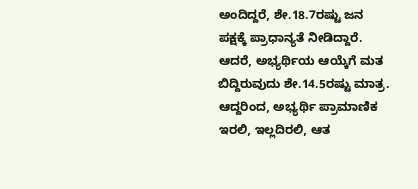ಅಂದಿದ್ದರೆ, ಶೇ.18.7ರಷ್ಟು ಜನ ಪಕ್ಷಕ್ಕೆ ಪ್ರಾಧಾನ್ಯತೆ ನೀಡಿದ್ದಾರೆ. ಆದರೆ, ಅಭ್ಯರ್ಥಿಯ ಆಯ್ಕೆಗೆ ಮತ ಬಿದ್ದಿರುವುದು ಶೇ.14.5ರಷ್ಟು ಮಾತ್ರ. ಆದ್ದರಿಂದ, ಅಭ್ಯರ್ಥಿ ಪ್ರಾಮಾಣಿಕ ಇರಲಿ, ಇಲ್ಲದಿರಲಿ, ಆತ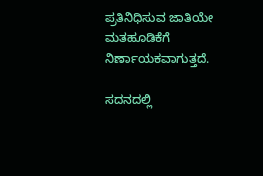ಪ್ರತಿನಿಧಿಸುವ ಜಾತಿಯೇ ಮತಹೂಡಿಕೆಗೆ ನಿರ್ಣಾಯಕವಾಗುತ್ತದೆ.

ಸದನದಲ್ಲಿ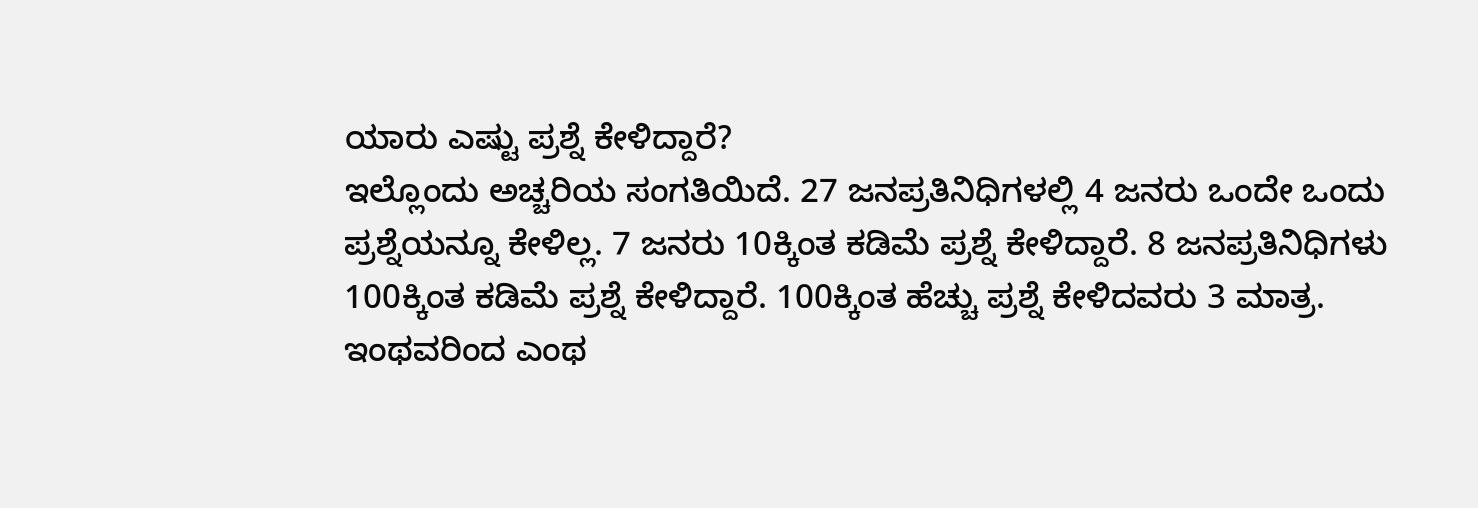ಯಾರು ಎಷ್ಟು ಪ್ರಶ್ನೆ ಕೇಳಿದ್ದಾರೆ?
ಇಲ್ಲೊಂದು ಅಚ್ಚರಿಯ ಸಂಗತಿಯಿದೆ. 27 ಜನಪ್ರತಿನಿಧಿಗಳಲ್ಲಿ 4 ಜನರು ಒಂದೇ ಒಂದು ಪ್ರಶ್ನೆಯನ್ನೂ ಕೇಳಿಲ್ಲ. 7 ಜನರು 10ಕ್ಕಿಂತ ಕಡಿಮೆ ಪ್ರಶ್ನೆ ಕೇಳಿದ್ದಾರೆ. 8 ಜನಪ್ರತಿನಿಧಿಗಳು 100ಕ್ಕಿಂತ ಕಡಿಮೆ ಪ್ರಶ್ನೆ ಕೇಳಿದ್ದಾರೆ. 100ಕ್ಕಿಂತ ಹೆಚ್ಚು ಪ್ರಶ್ನೆ ಕೇಳಿದವರು 3 ಮಾತ್ರ. ಇಂಥವರಿಂದ ಎಂಥ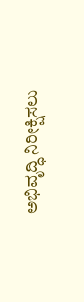ಅಭಿವೃದ್ಧಿ ನಿರೀಕ್ಷಿಸಲು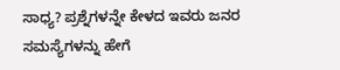ಸಾಧ್ಯ? ಪ್ರಶ್ನೆಗಳನ್ನೇ ಕೇಳದ ಇವರು ಜನರ ಸಮಸ್ಯೆಗಳನ್ನು ಹೇಗೆ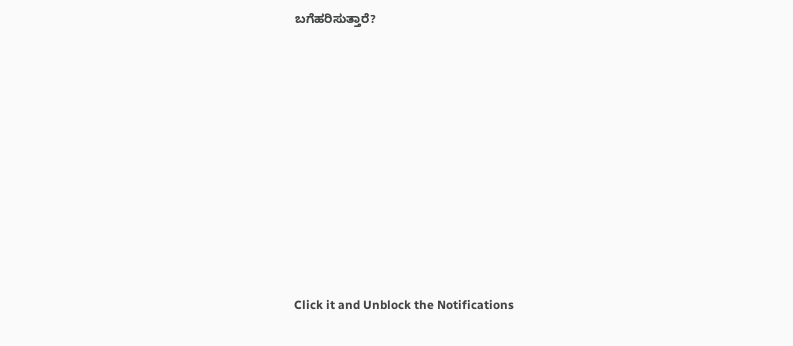ಬಗೆಹರಿಸುತ್ತಾರೆ?












Click it and Unblock the Notifications